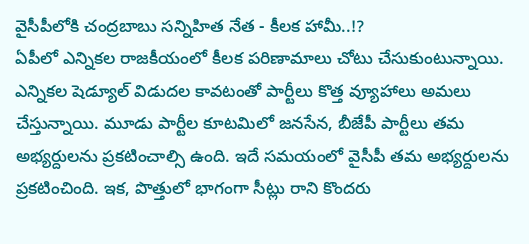వైసీపీలోకి చంద్రబాబు సన్నిహిత నేత - కీలక హామీ..!?
ఏపీలో ఎన్నికల రాజకీయంలో కీలక పరిణామాలు చోటు చేసుకుంటున్నాయి. ఎన్నికల షెడ్యూల్ విడుదల కావటంతో పార్టీలు కొత్త వ్యూహాలు అమలు చేస్తున్నాయి. మూడు పార్టీల కూటమిలో జనసేన, బీజేపీ పార్టీలు తమ అభ్యర్దులను ప్రకటించాల్సి ఉంది. ఇదే సమయంలో వైసీపీ తమ అభ్యర్దులను ప్రకటించింది. ఇక, పొత్తులో భాగంగా సీట్లు రాని కొందరు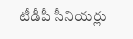టీడీపీ సీనియర్లు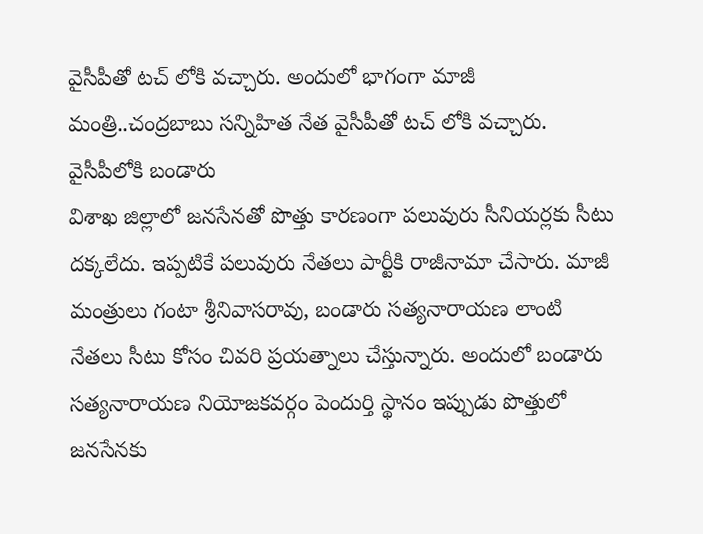వైసీపీతో టచ్ లోకి వచ్చారు. అందులో భాగంగా మాజీ మంత్రి..చంద్రబాబు సన్నిహిత నేత వైసీపీతో టచ్ లోకి వచ్చారు.
వైసీపీలోకి బండారు
విశాఖ జిల్లాలో జనసేనతో పొత్తు కారణంగా పలువురు సీనియర్లకు సీటు దక్కలేదు. ఇప్పటికే పలువురు నేతలు పార్టీకి రాజీనామా చేసారు. మాజీ మంత్రులు గంటా శ్రీనివాసరావు, బండారు సత్యనారాయణ లాంటి నేతలు సీటు కోసం చివరి ప్రయత్నాలు చేస్తున్నారు. అందులో బండారు సత్యనారాయణ నియోజకవర్గం పెందుర్తి స్థానం ఇప్పుడు పొత్తులో జనసేనకు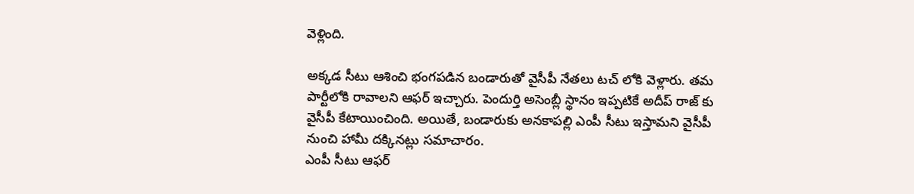వెళ్లింది.

అక్కడ సీటు ఆశించి భంగపడిన బండారుతో వైసీపీ నేతలు టచ్ లోకి వెళ్లారు. తమ పార్టీలోకి రావాలని ఆఫర్ ఇచ్చారు. పెందుర్తి అసెంబ్లీ స్థానం ఇప్పటికే అదీప్ రాజ్ కు వైసీపీ కేటాయించింది. అయితే, బండారుకు అనకాపల్లి ఎంపీ సీటు ఇస్తామని వైసీపీ నుంచి హామీ దక్కినట్లు సమాచారం.
ఎంపీ సీటు ఆఫర్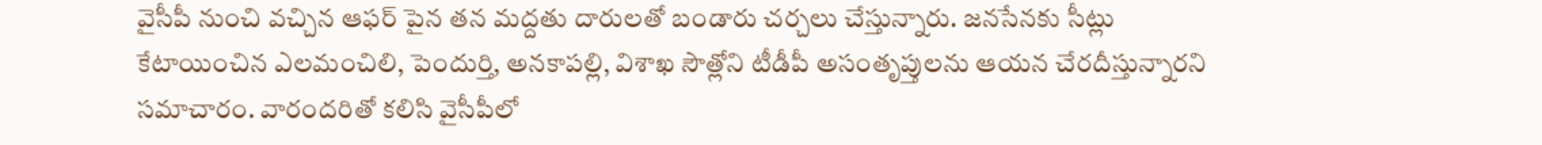వైసీపీ నుంచి వచ్చిన ఆఫర్ పైన తన మద్దతు దారులతో బండారు చర్చలు చేస్తున్నారు. జనసేనకు సీట్లు కేటాయించిన ఎలమంచిలి, పెందుర్తి, అనకాపల్లి, విశాఖ సౌత్లోని టీడీపీ అసంతృప్తులను ఆయన చేరదీస్తున్నారని సమాచారం. వారందరితో కలిసి వైసీపీలో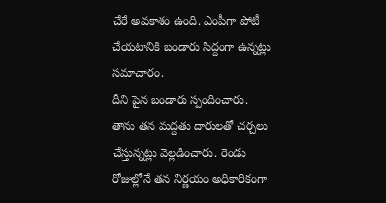చేరే అవకాశం ఉంది. ఎంపీగా పోటీ చేయటానికి బండారు సిద్దంగా ఉన్నట్లు సమాచారం.
దీని పైన బండారు స్పందించారు. తాను తన మద్దతు దారులతో చర్చలు చేస్తున్నట్లు వెల్లడించారు. రెండు రోజుల్లోనే తన నిర్ణయం అధికారికంగా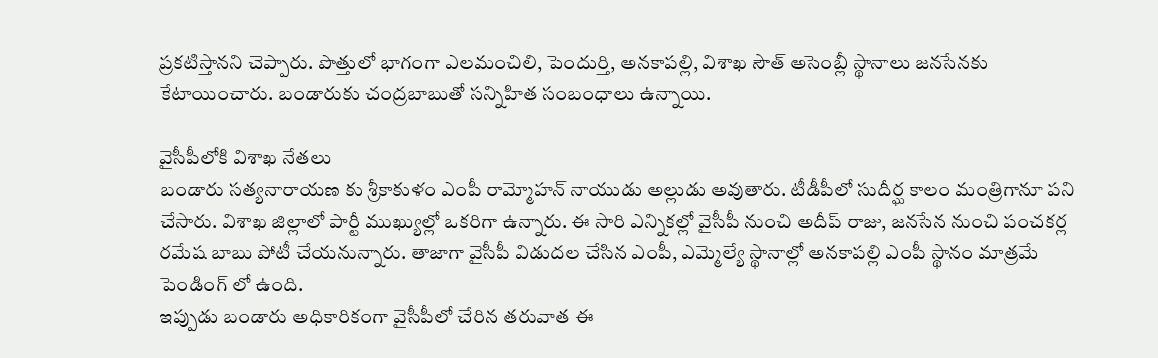ప్రకటిస్తానని చెప్పారు. పొత్తులో భాగంగా ఎలమంచిలి, పెందుర్తి, అనకాపల్లి, విశాఖ సౌత్ అసెంబ్లీ స్థానాలు జనసేనకు కేటాయించారు. బండారుకు చంద్రబాబుతో సన్నిహిత సంబంధాలు ఉన్నాయి.

వైసీపీలోకి విశాఖ నేతలు
బండారు సత్యనారాయణ కు శ్రీకాకుళం ఎంపీ రామ్మోహన్ నాయుడు అల్లుడు అవుతారు. టీడీపీలో సుదీర్ఘ కాలం మంత్రిగానూ పని చేసారు. విశాఖ జిల్లాలో పార్టీ ముఖ్యుల్లో ఒకరిగా ఉన్నారు. ఈ సారి ఎన్నికల్లో వైసీపీ నుంచి అదీప్ రాజు, జనసేన నుంచి పంచకర్ల రమేష బాబు పోటీ చేయనున్నారు. తాజాగా వైసీపీ విడుదల చేసిన ఎంపీ, ఎమ్మెల్యే స్థానాల్లో అనకాపల్లి ఎంపీ స్థానం మాత్రమే పెండింగ్ లో ఉంది.
ఇప్పుడు బండారు అధికారికంగా వైసీపీలో చేరిన తరువాత ఈ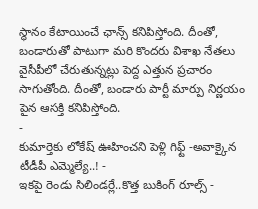స్థానం కేటాయించే ఛాన్స్ కనిపిస్తోంది. దీంతో, బండారుతో పాటుగా మరి కొందరు విశాఖ నేతలు వైసీపీలో చేరుతున్నట్లు పెద్ద ఎత్తున ప్రచారం సాగుతోంది. దీంతో, బండారు పార్టీ మార్పు నిర్ణయం పైన ఆసక్తి కనిపిస్తోంది.
-
కుమార్తెకు లోకేష్ ఊహించని పెళ్లి గిఫ్ట్ -అవాక్కైన టీడీపీ ఎమ్మెల్యే..! -
ఇకపై రెండు సిలిండర్లే..కొత్త బుకింగ్ రూల్స్ -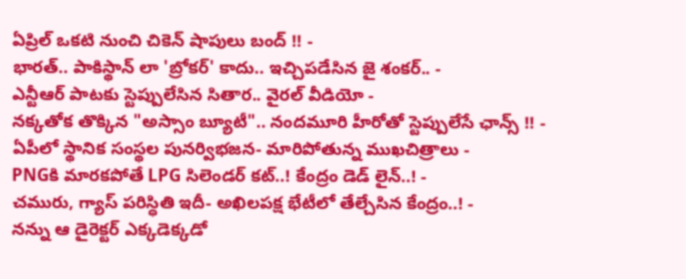ఏప్రిల్ ఒకటి నుంచి చికెన్ షాపులు బంద్ !! -
భారత్.. పాకిస్థాన్ లా 'బ్రోకర్' కాదు.. ఇచ్చిపడేసిన జై శంకర్.. -
ఎన్టీఆర్ పాటకు స్టెప్పులేసిన సితార.. వైరల్ వీడియో -
నక్కతోక తొక్కిన "అస్సాం బ్యూటీ".. నందమూరి హీరోతో స్టెప్పులేసే ఛాన్స్ !! -
ఏపీలో స్థానిక సంస్థల పునర్విభజన- మారిపోతున్న ముఖచిత్రాలు -
PNGకి మారకపోతే LPG సిలెండర్ కట్..! కేంద్రం డెడ్ లైన్..! -
చమురు, గ్యాస్ పరిస్ధితి ఇదీ- అఖిలపక్ష భేటీలో తేల్చేసిన కేంద్రం..! -
నన్ను ఆ డైరెక్టర్ ఎక్కడెక్కడో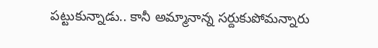పట్టుకున్నాడు.. కానీ అమ్మానాన్న సర్దుకుపోమన్నారు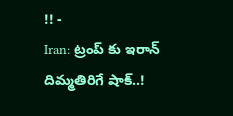!! -
Iran: ట్రంప్ కు ఇరాన్ దిమ్మతిరిగే షాక్..!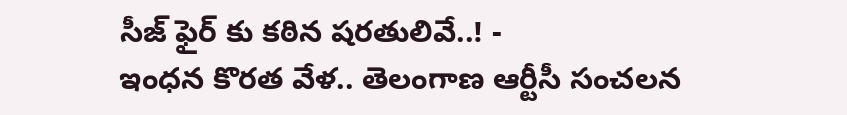సీజ్ ఫైర్ కు కఠిన షరతులివే..! -
ఇంధన కొరత వేళ.. తెలంగాణ ఆర్టీసీ సంచలన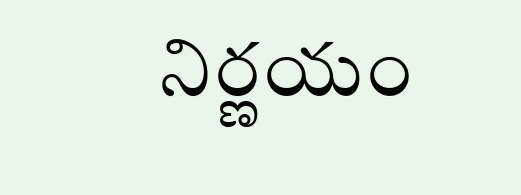నిర్ణయం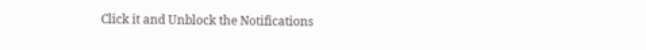Click it and Unblock the Notifications